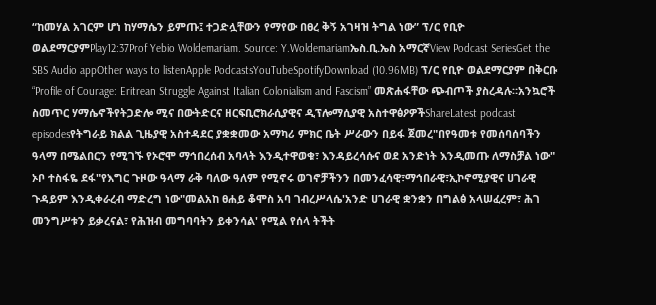“ከመሃል አገርም ሆነ ከሃማሴን ይምጡ፤ ተጋድሏቸውን የማየው በፀረ ቅኝ አገዛዝ ትግል ነው” ፕ/ር የቢዮ ወልደማርያምPlay12:37Prof Yebio Woldemariam. Source: Y.Woldemariamኤስ.ቢ.ኤስ አማርኛView Podcast SeriesGet the SBS Audio appOther ways to listenApple PodcastsYouTubeSpotifyDownload (10.96MB) ፕ/ር የቢዮ ወልደማርያም በቅርቡ “Profile of Courage: Eritrean Struggle Against Italian Colonialism and Fascism” መጽሐፋቸው ጭብጦች ያስረዳሉ።አንኳሮች ስመጥር ሃማሴኖችየትጋድሎ ሚና በውትድርና ዘርፍቢሮክራሲያዊና ዲፕሎማሲያዊ አስተዋፅዖዎችShareLatest podcast episodesየትግራይ ክልል ጊዜያዊ አስተዳደር ያቋቋመው አማካሪ ምክር ቤት ሥራውን በይፋ ጀመረ"በየዓመቱ የመሰባሰባችን ዓላማ በሜልበርን የሚገኙ የኦሮሞ ማኅበረሰብ አባላት እንዲተዋወቁ፣ እንዳይረሳሱና ወደ አንድነት እንዲመጡ ለማስቻል ነው" ኦቦ ተስፋዬ ደፋ"የእግር ጉዞው ዓላማ ራቅ ባለው ዓለም የሚኖሩ ወገኖቻችንን በመንፈሳዊ፣ማኅበራዊ፣ኢኮኖሚያዊና ሀገራዊ ጉዳይም እንዲቀራረብ ማድረግ ነው"መልአከ ፀሐይ ቆሞስ አባ ገብረሥላሴ'አንድ ሀገራዊ ቋንቋን በግልፅ አላሠፈረም፣ ሕገ መንግሥቱን ይቃረናል፣ የሕዝብ መግባባትን ይቀንሳል' የሚል የሰላ ትችት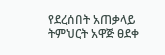የደረሰበት አጠቃላይ ትምህርት አዋጅ ፀደቀ